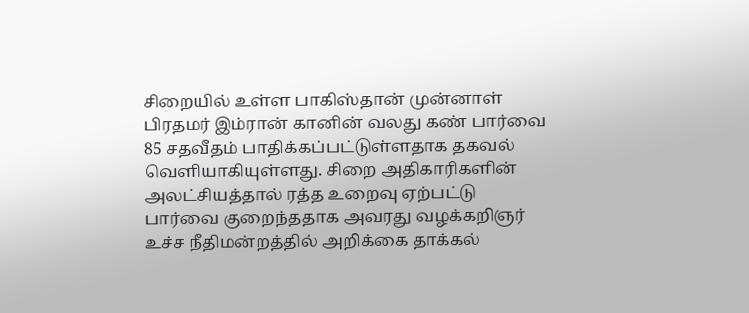சிறையில் உள்ள பாகிஸ்தான் முன்னாள் பிரதமர் இம்ரான் கானின் வலது கண் பார்வை 85 சதவீதம் பாதிக்கப்பட்டுள்ளதாக தகவல் வெளியாகியுள்ளது. சிறை அதிகாரிகளின் அலட்சியத்தால் ரத்த உறைவு ஏற்பட்டு பார்வை குறைந்ததாக அவரது வழக்கறிஞர் உச்ச நீதிமன்றத்தில் அறிக்கை தாக்கல்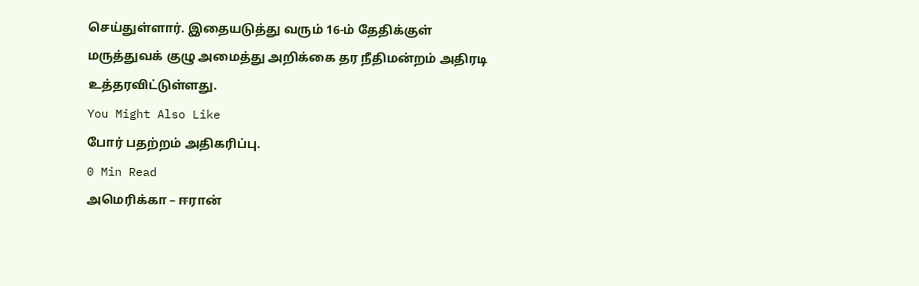செய்துள்ளார். இதையடுத்து வரும் 16-ம் தேதிக்குள் மருத்துவக் குழு அமைத்து அறிக்கை தர நீதிமன்றம் அதிரடி உத்தரவிட்டுள்ளது.
You Might Also Like
போர் பதற்றம் அதிகரிப்பு.
0 Min Read
அமெரிக்கா – ஈரான்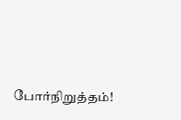போர்நிறுத்தம்!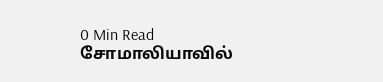0 Min Read
சோமாலியாவில்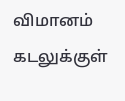விமானம் கடலுக்குள்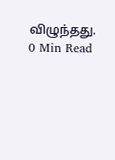விழுந்தது.
0 Min Read